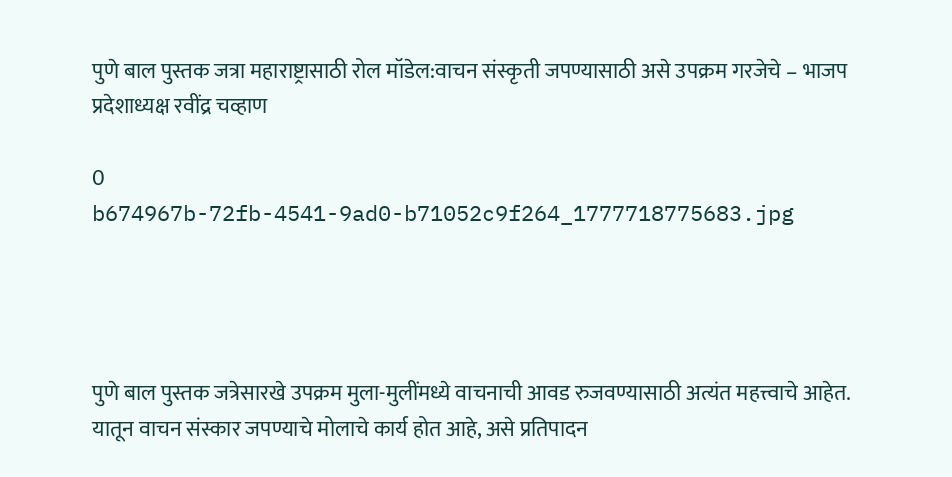पुणे बाल पुस्तक जत्रा महाराष्ट्रासाठी रोल मॉडेल:वाचन संस्कृती जपण्यासाठी असे उपक्रम गरजेचे – भाजप प्रदेशाध्यक्ष रवींद्र चव्हाण

0
b674967b-72fb-4541-9ad0-b71052c9f264_1777718775683.jpg




पुणे बाल पुस्तक जत्रेसारखे उपक्रम मुला-मुलींमध्ये वाचनाची आवड रुजवण्यासाठी अत्यंत महत्त्वाचे आहेत. यातून वाचन संस्कार जपण्याचे मोलाचे कार्य होत आहे, असे प्रतिपादन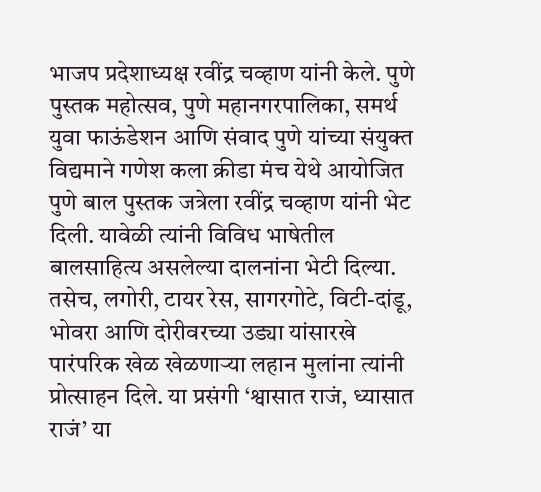भाजप प्रदेशाध्यक्ष रवींद्र चव्हाण यांनी केले. पुणे पुस्तक महोत्सव, पुणे महानगरपालिका, समर्थ युवा फाऊंडेशन आणि संवाद पुणे यांच्या संयुक्त विद्यमाने गणेश कला क्रीडा मंच येथे आयोजित पुणे बाल पुस्तक जत्रेला रवींद्र चव्हाण यांनी भेट दिली. यावेळी त्यांनी विविध भाषेतील बालसाहित्य असलेल्या दालनांना भेटी दिल्या. तसेच, लगोरी, टायर रेस, सागरगोटे, विटी-दांडू, भोवरा आणि दोरीवरच्या उड्या यांसारखे पारंपरिक खेळ खेळणाऱ्या लहान मुलांना त्यांनी प्रोत्साहन दिले. या प्रसंगी ‘श्वासात राजं, ध्यासात राजं’ या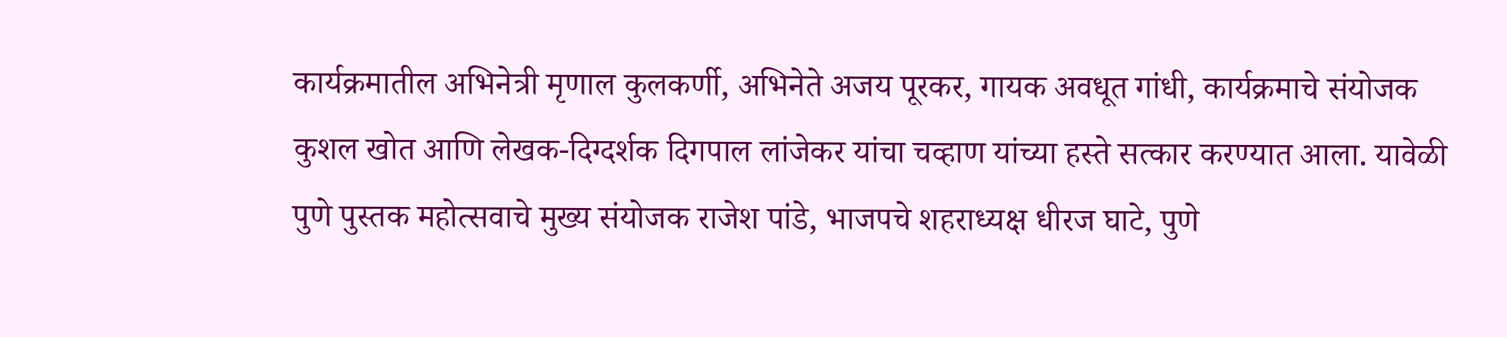कार्यक्रमातील अभिनेत्री मृणाल कुलकर्णी, अभिनेते अजय पूरकर, गायक अवधूत गांधी, कार्यक्रमाचे संयोजक कुशल खोत आणि लेखक-दिग्दर्शक दिगपाल लांजेकर यांचा चव्हाण यांच्या हस्ते सत्कार करण्यात आला. यावेळी पुणे पुस्तक महोत्सवाचे मुख्य संयोजक राजेश पांडे, भाजपचे शहराध्यक्ष धीरज घाटे, पुणे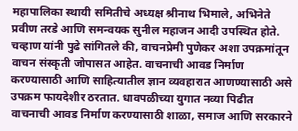महापालिका स्थायी समितीचे अध्यक्ष श्रीनाथ भिमाले, अभिनेते प्रवीण तरडे आणि समन्वयक सुनील महाजन आदी उपस्थित होते. चव्हाण यांनी पुढे सांगितले की, वाचनप्रेमी पुणेकर अशा उपक्रमांतून वाचन संस्कृती जोपासत आहेत. वाचनाची आवड निर्माण करण्यासाठी आणि साहित्यातील ज्ञान व्यवहारात आणण्यासाठी असे उपक्रम फायदेशीर ठरतात. धावपळीच्या युगात नव्या पिढीत वाचनाची आवड निर्माण करण्यासाठी शाळा, समाज आणि सरकारने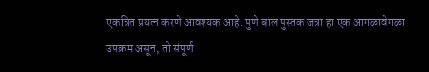एकत्रित प्रयत्न करणे आवश्यक आहे. पुणे बाल पुस्तक जत्रा हा एक आगळावेगळा उपक्रम असून, तो संपूर्ण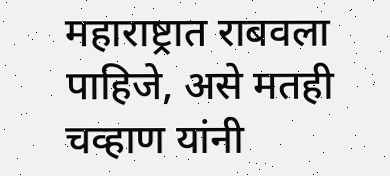महाराष्ट्रात राबवला पाहिजे, असे मतही चव्हाण यांनी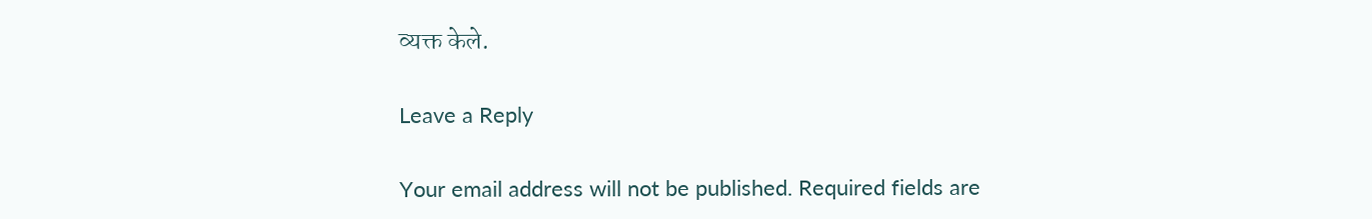व्यक्त केले.

Leave a Reply

Your email address will not be published. Required fields are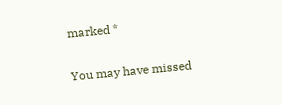marked *

You may have missed